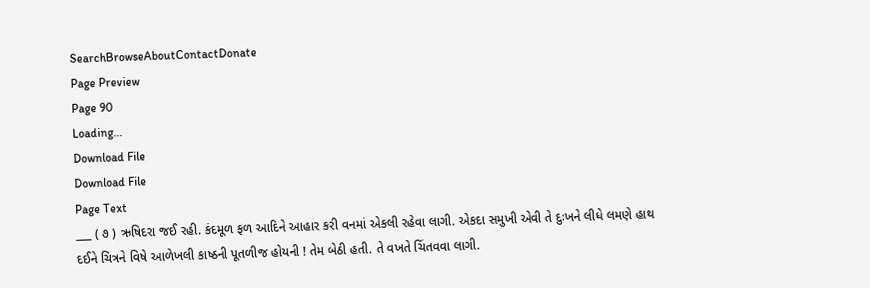SearchBrowseAboutContactDonate
Page Preview
Page 90
Loading...
Download File
Download File
Page Text
___ ( ૭ ) ઋષિદરા જઈ રહી. કંદમૂળ ફળ આદિને આહાર કરી વનમાં એકલી રહેવા લાગી. એકદા સમુખી એવી તે દુઃખને લીધે લમણે હાથ દઈને ચિત્રને વિષે આળેખલી કાષ્ઠની પૂતળીજ હોયની ! તેમ બેઠી હતી. તે વખતે ચિંતવવા લાગી.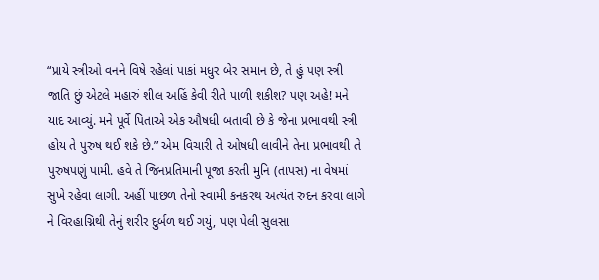“પ્રાયે સ્ત્રીઓ વનને વિષે રહેલાં પાકાં મધુર બેર સમાન છે, તે હું પણ સ્ત્રી જાતિ છું એટલે મહારું શીલ અહિં કેવી રીતે પાળી શકીશ? પણ અહે! મને યાદ આવ્યું. મને પૂર્વે પિતાએ એક ઔષધી બતાવી છે કે જેના પ્રભાવથી સ્ત્રી હોય તે પુરુષ થઈ શકે છે.” એમ વિચારી તે ઓષધી લાવીને તેના પ્રભાવથી તે પુરુષપણું પામી. હવે તે જિનપ્રતિમાની પૂજા કરતી મુનિ (તાપસ) ના વેષમાં સુખે રહેવા લાગી. અહીં પાછળ તેનો સ્વામી કનકરથ અત્યંત રુદન કરવા લાગે ને વિરહાગ્નિથી તેનું શરીર દુર્બળ થઈ ગયું, પણ પેલી સુલસા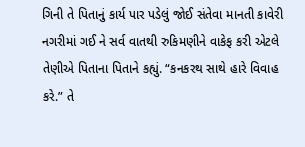ગિની તે પિતાનું કાર્ય પાર પડેલું જોઈ સંતેવા માનતી કાવેરી નગરીમાં ગઈ ને સર્વ વાતથી રુકિમણીને વાકેફ કરી એટલે તેણીએ પિતાના પિતાને કહ્યું. “કનકરથ સાથે હારે વિવાહ કરે.” તે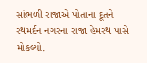સાંભળી રાજાએ પોતાના દૂતને રથમર્દન નગરના રાજા હેમરથ પાસે મોકલ્યો.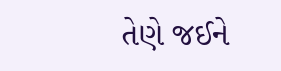તેણે જઈને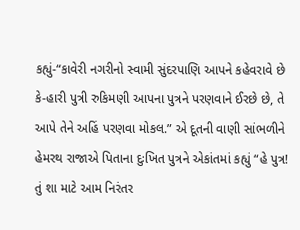કહ્યું-“કાવેરી નગરીનો સ્વામી સુંદરપાણિ આપને કહેવરાવે છે કે-હારી પુત્રી રુકિમણી આપના પુત્રને પરણવાને ઈરછે છે, તે આપે તેને અહિં પરણવા મોકલ.” એ દૂતની વાણી સાંભળીને હેમરથ રાજાએ પિતાના દુઃખિત પુત્રને એકાંતમાં કહ્યું “હે પુત્ર! તું શા માટે આમ નિરંતર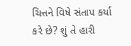ચિત્તને વિષે સંતાપ કર્યા કરે છે? શું તે હારી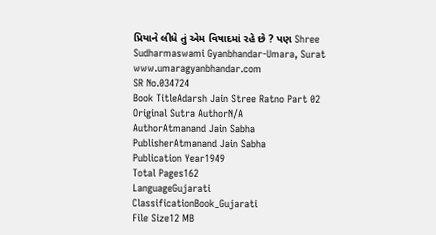પ્રિયાને લીધે તું એમ વિષાદમાં રહે છે ? પણ Shree Sudharmaswami Gyanbhandar-Umara, Surat www.umaragyanbhandar.com
SR No.034724
Book TitleAdarsh Jain Stree Ratno Part 02
Original Sutra AuthorN/A
AuthorAtmanand Jain Sabha
PublisherAtmanand Jain Sabha
Publication Year1949
Total Pages162
LanguageGujarati
ClassificationBook_Gujarati
File Size12 MB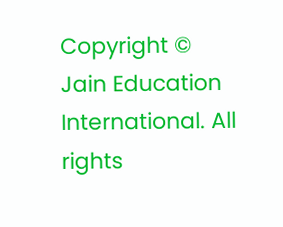Copyright © Jain Education International. All rights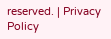reserved. | Privacy Policy